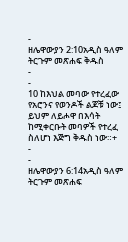-
ዘሌዋውያን 2:10አዲስ ዓለም ትርጉም መጽሐፍ ቅዱስ
-
-
10 ከእህል መባው የተረፈው የአሮንና የወንዶች ልጆቹ ነው፤ ይህም ለይሖዋ በእሳት ከሚቀርቡት መባዎች የተረፈ ስለሆነ እጅግ ቅዱስ ነው።+
-
-
ዘሌዋውያን 6:14አዲስ ዓለም ትርጉም መጽሐፍ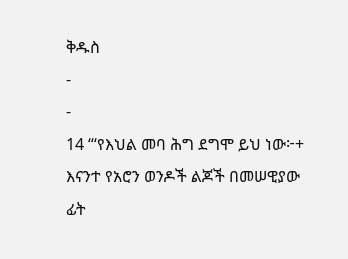ቅዱስ
-
-
14 “‘የእህል መባ ሕግ ደግሞ ይህ ነው፦+ እናንተ የአሮን ወንዶች ልጆች በመሠዊያው ፊት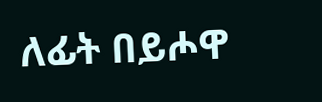ለፊት በይሖዋ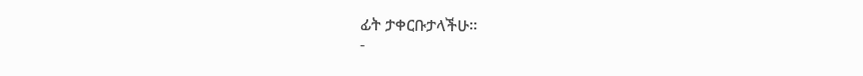ፊት ታቀርቡታላችሁ።
-